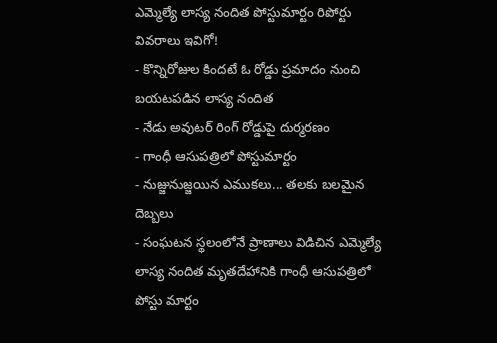ఎమ్మెల్యే లాస్య నందిత పోస్టుమార్టం రిపోర్టు వివరాలు ఇవిగో!
- కొన్నిరోజుల కిందటే ఓ రోడ్డు ప్రమాదం నుంచి బయటపడిన లాస్య నందిత
- నేడు అవుటర్ రింగ్ రోడ్డుపై దుర్మరణం
- గాంధీ ఆసుపత్రిలో పోస్టుమార్టం
- నుజ్జునుజ్జయిన ఎముకలు... తలకు బలమైన దెబ్బలు
- సంఘటన స్థలంలోనే ప్రాణాలు విడిచిన ఎమ్మెల్యే
లాస్య నందిత మృతదేహానికి గాంధీ ఆసుపత్రిలో పోస్టు మార్టం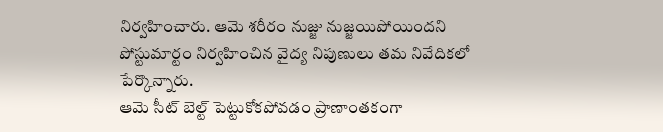నిర్వహించారు. ఆమె శరీరం నుజ్జు నుజ్జయిపోయిందని పోస్టుమార్టం నిర్వహించిన వైద్య నిపుణులు తమ నివేదికలో పేర్కొన్నారు.
ఆమె సీట్ బెల్ట్ పెట్టుకోకపోవడం ప్రాణాంతకంగా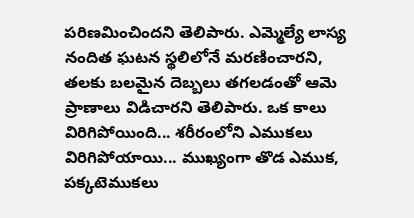పరిణమించిందని తెలిపారు. ఎమ్మెల్యే లాస్య నందిత ఘటన స్థలిలోనే మరణించారని, తలకు బలమైన దెబ్బలు తగలడంతో ఆమె ప్రాణాలు విడిచారని తెలిపారు. ఒక కాలు విరిగిపోయింది... శరీరంలోని ఎముకలు విరిగిపోయాయి... ముఖ్యంగా తొడ ఎముక, పక్కటెముకలు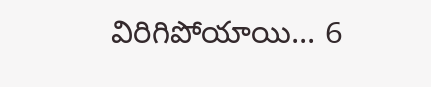విరిగిపోయాయి... 6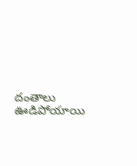దంతాలు ఊడిపోయాయి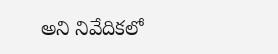అని నివేదికలో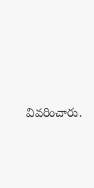వివరించారు.